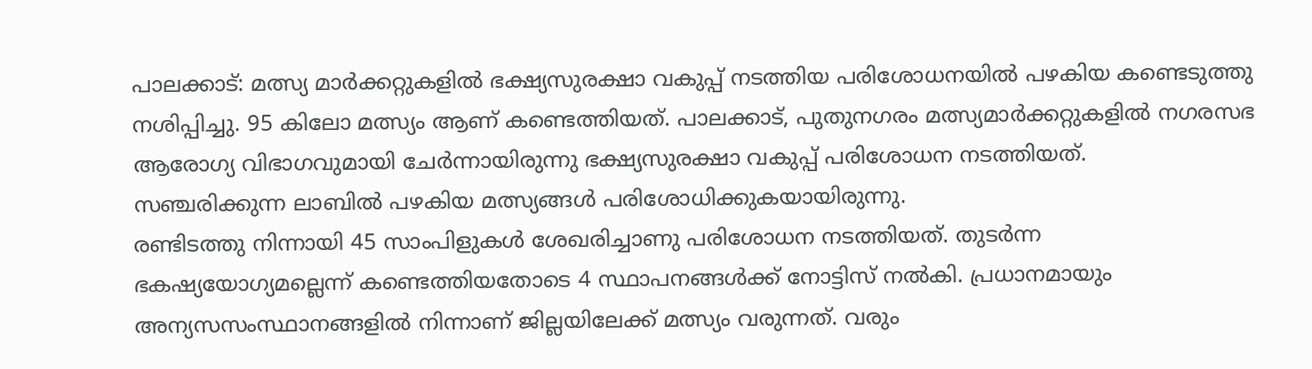പാലക്കാട്: മത്സ്യ മാർക്കറ്റുകളിൽ ഭക്ഷ്യസുരക്ഷാ വകുപ്പ് നടത്തിയ പരിശോധനയിൽ പഴകിയ കണ്ടെടുത്തു നശിപ്പിച്ചു. 95 കിലോ മത്സ്യം ആണ് കണ്ടെത്തിയത്. പാലക്കാട്, പുതുനഗരം മത്സ്യമാർക്കറ്റുകളിൽ നഗരസഭ ആരോഗ്യ വിഭാഗവുമായി ചേർന്നായിരുന്നു ഭക്ഷ്യസുരക്ഷാ വകുപ്പ് പരിശോധന നടത്തിയത്.
സഞ്ചരിക്കുന്ന ലാബിൽ പഴകിയ മത്സ്യങ്ങൾ പരിശോധിക്കുകയായിരുന്നു.
രണ്ടിടത്തു നിന്നായി 45 സാംപിളുകൾ ശേഖരിച്ചാണു പരിശോധന നടത്തിയത്. തുടർന്ന ഭകഷ്യയോഗ്യമല്ലെന്ന് കണ്ടെത്തിയതോടെ 4 സ്ഥാപനങ്ങൾക്ക് നോട്ടിസ് നൽകി. പ്രധാനമായും അന്യസസംസ്ഥാനങ്ങളിൽ നിന്നാണ് ജില്ലയിലേക്ക് മത്സ്യം വരുന്നത്. വരും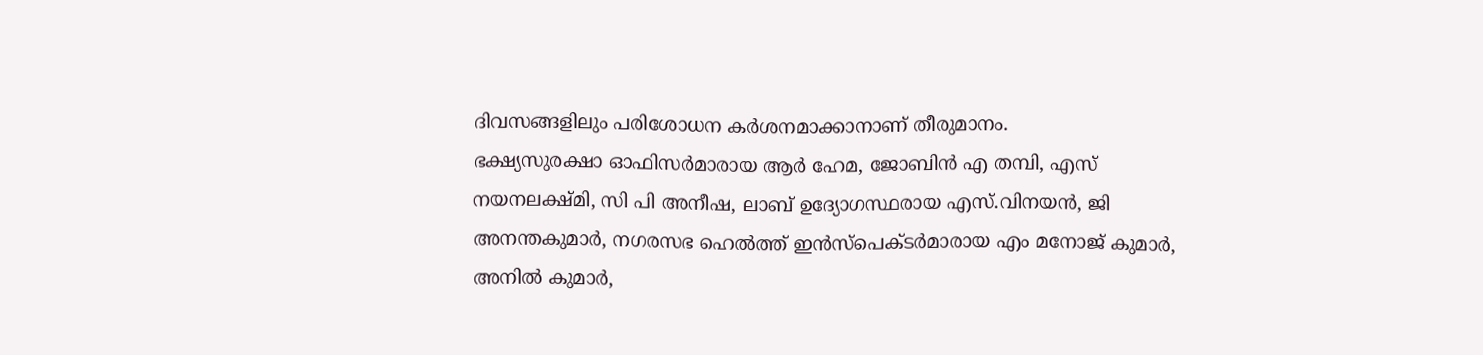ദിവസങ്ങളിലും പരിശോധന കർശനമാക്കാനാണ് തീരുമാനം.
ഭക്ഷ്യസുരക്ഷാ ഓഫിസർമാരായ ആർ ഹേമ, ജോബിൻ എ തമ്പി, എസ് നയനലക്ഷ്മി, സി പി അനീഷ, ലാബ് ഉദ്യോഗസ്ഥരായ എസ്.വിനയൻ, ജി അനന്തകുമാർ, നഗരസഭ ഹെൽത്ത് ഇൻസ്പെക്ടർമാരായ എം മനോജ് കുമാർ, അനിൽ കുമാർ,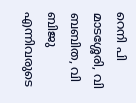റെനി പി മാടശ്ശേരി, വി ബബിത, വി ബിജു എന്നിവരുടെ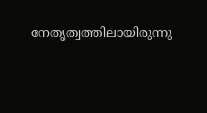നേതൃത്വത്തിലായിരുന്നു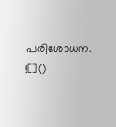പരിശോധന.
![]()